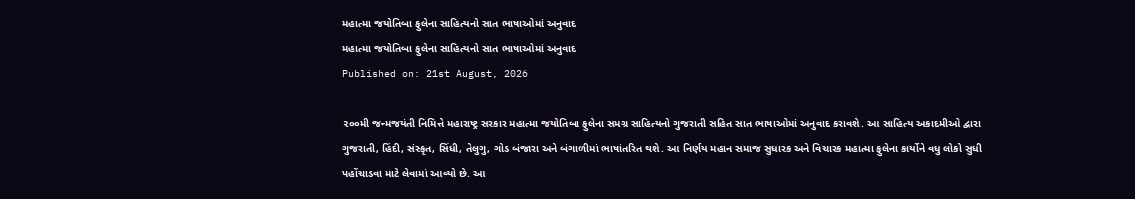મહાત્મા જયોતિબા ફુલેના સાહિત્યનો સાત ભાષાઓમાં અનુવાદ
મહાત્મા જયોતિબા ફુલેના સાહિત્યનો સાત ભાષાઓમાં અનુવાદ
Published on: 21st August, 2026

૨૦૦મી જન્મજયંતી નિમિત્તે મહારાષ્ટ્ર સરકાર મહાત્મા જયોતિબા ફુલેના સમગ્ર સાહિત્યનો ગુજરાતી સહિત સાત ભાષાઓમાં અનુવાદ કરાવશે. આ સાહિત્ય અકાદમીઓ દ્વારા ગુજરાતી, હિંદી, સંસ્કૃત, સિંધી, તેલુગુ, ગોડ બંજારા અને બંગાળીમાં ભાષાંતરિત થશે. આ નિર્ણય મહાન સમાજ સુધારક અને વિચારક મહાત્મા ફુલેના કાર્યોને વધુ લોકો સુધી પહોંચાડવા માટે લેવામાં આવ્યો છે. આ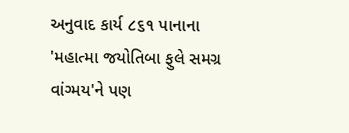અનુવાદ કાર્ય ૮૬૧ પાનાના 'મહાત્મા જયોતિબા ફુલે સમગ્ર વાંગ્મય'ને પણ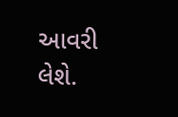આવરી લેશે.